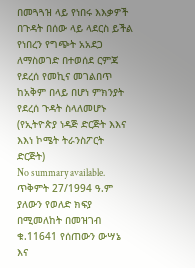በመጓጓዝ ላይ የነበሩ እእቃዎች በጉዳት በሰው ላይ ላደርስ ይችል የነበረን የግጭት አአደጋ ለማስወገድ በተወሰደ ርምጃ የደረሰ የመኪና መገልበጥ ከአቅም በላይ በሆነ ምክንያት የደረሰ ጉዳት ስላለመሆኑ (የኢትዮጵያ ነዳጅ ድርጅት እእና እእነ ኮሜት ትራንስፖርት ድርጅት)
No summary available.
ጥቅምት 27/1994 ዓ.ም ያለውን የወለድ ክፍያ በሚመለከት በመዝገብ ቁ.11641 የሰጠውን ውሣኔ እና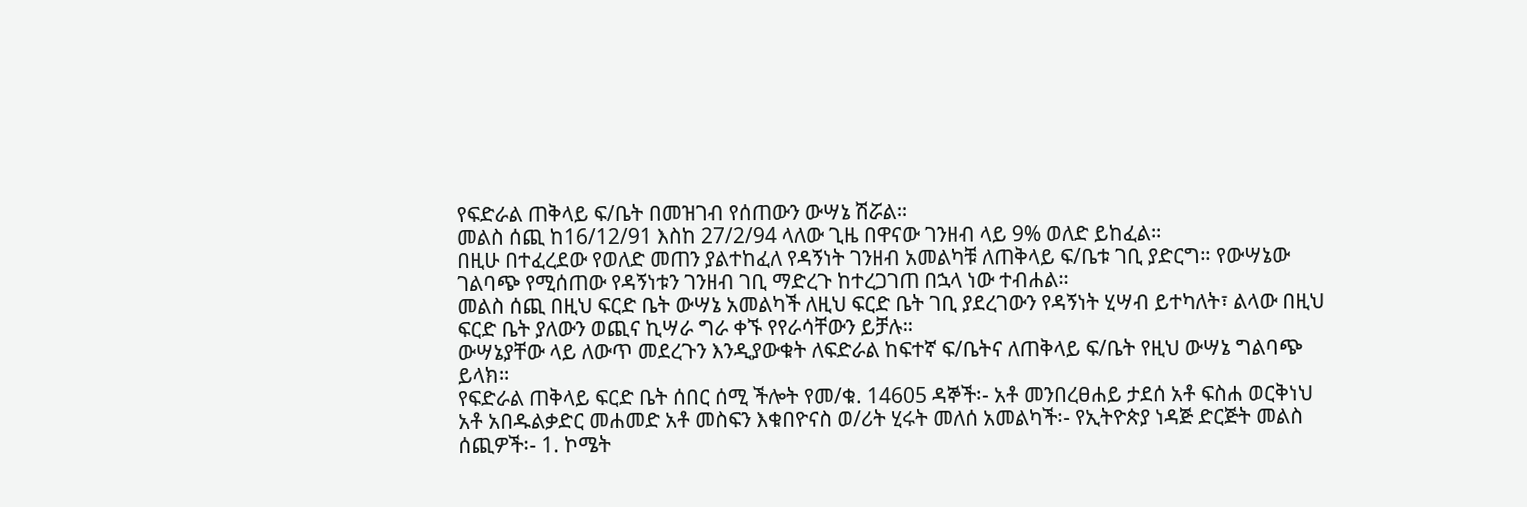የፍድራል ጠቅላይ ፍ/ቤት በመዝገብ የሰጠውን ውሣኔ ሽሯል።
መልስ ሰጪ ከ16/12/91 እስከ 27/2/94 ላለው ጊዜ በዋናው ገንዘብ ላይ 9% ወለድ ይከፈል።
በዚሁ በተፈረደው የወለድ መጠን ያልተከፈለ የዳኝነት ገንዘብ አመልካቹ ለጠቅላይ ፍ/ቤቱ ገቢ ያድርግ። የውሣኔው ገልባጭ የሚሰጠው የዳኝነቱን ገንዘብ ገቢ ማድረጉ ከተረጋገጠ በኋላ ነው ተብሐል።
መልስ ሰጪ በዚህ ፍርድ ቤት ውሣኔ አመልካች ለዚህ ፍርድ ቤት ገቢ ያደረገውን የዳኝነት ሂሣብ ይተካለት፣ ልላው በዚህ ፍርድ ቤት ያለውን ወጪና ኪሣራ ግራ ቀኙ የየራሳቸውን ይቻሉ።
ውሣኔያቸው ላይ ለውጥ መደረጉን እንዲያውቁት ለፍድራል ከፍተኛ ፍ/ቤትና ለጠቅላይ ፍ/ቤት የዚህ ውሣኔ ግልባጭ ይላክ።
የፍድራል ጠቅላይ ፍርድ ቤት ሰበር ሰሚ ችሎት የመ/ቁ. 14605 ዳኞች፡- አቶ መንበረፀሐይ ታደሰ አቶ ፍስሐ ወርቅነህ አቶ አበዱልቃድር መሐመድ አቶ መስፍን እቁበዮናስ ወ/ሪት ሂሩት መለሰ አመልካች፡- የኢትዮጵያ ነዳጅ ድርጅት መልስ ሰጪዎች፡- 1. ኮሜት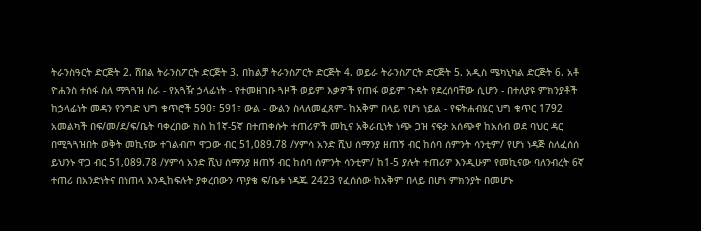ትራንስዓርት ድርጅት 2. ሸበል ትራንስፖርት ድርጅት 3. በከልቻ ትራንስፖርት ድርጅት 4. ወይራ ትራንስፖርት ድርጅት 5. አዲስ ሜካኒካል ድርጅት 6. አቶ ዮሐንስ ተሰፋ ስለ ማጓጓዝ ስራ - የአጓዥ ኃላፊነት - የተመዘገቡ ጓዞች ወይም እቃዎች የጠፋ ወይም ጉዳት የደረሰባቸው ሲሆን - በተለያዩ ምክንያቶች ከኃላፊነት መዳን የንግድ ህግ ቁጥሮች 590፣ 591፣ ውል - ውልን ስላለመፈጸም- ከአቅም በላይ የሆነ ነይል - የፍትሐብሄር ህግ ቁጥር 1792 አመልካች በፍ/መ/ደ/ፍ/ቤት ባቀረበው ክስ ከ1ኛ-5ኛ በተጠቀሱት ተጠሪዎች መኪና አቅራቢነት ነጭ ጋዝ ናፍታ አሰጭኖ ከአሰብ ወደ ባህር ዳር በሚጓጓዝበት ወቅት መኪናው ተገልብጦ ዋጋው ብር 51,089.78 /ሃምሳ አንድ ሺህ ሰማንያ ዘጠኝ ብር ከሰባ ሰምንት ሳንቲም/ የሆነ ነዳጅ ስለፈሰሰ ይህንኑ ዋጋ ብር 51,089.78 /ሃምሳ አንድ ሺህ ሰማንያ ዘጠኝ ብር ከሰባ ሰምንት ሳንቲም/ ከ1-5 ያሉት ተጠሪዎ እንዲሁም የመኪናው ባለንብረት 6ኛ ተጠሪ በአንድነትና በነጠላ እንዲከፍሉት ያቀረበውን ጥያቄ ፍ/ቤቱ ነዳጁ 2423 የፈሰሰው ከአቅም በላይ በሆነ ምክንያት በመሆኑ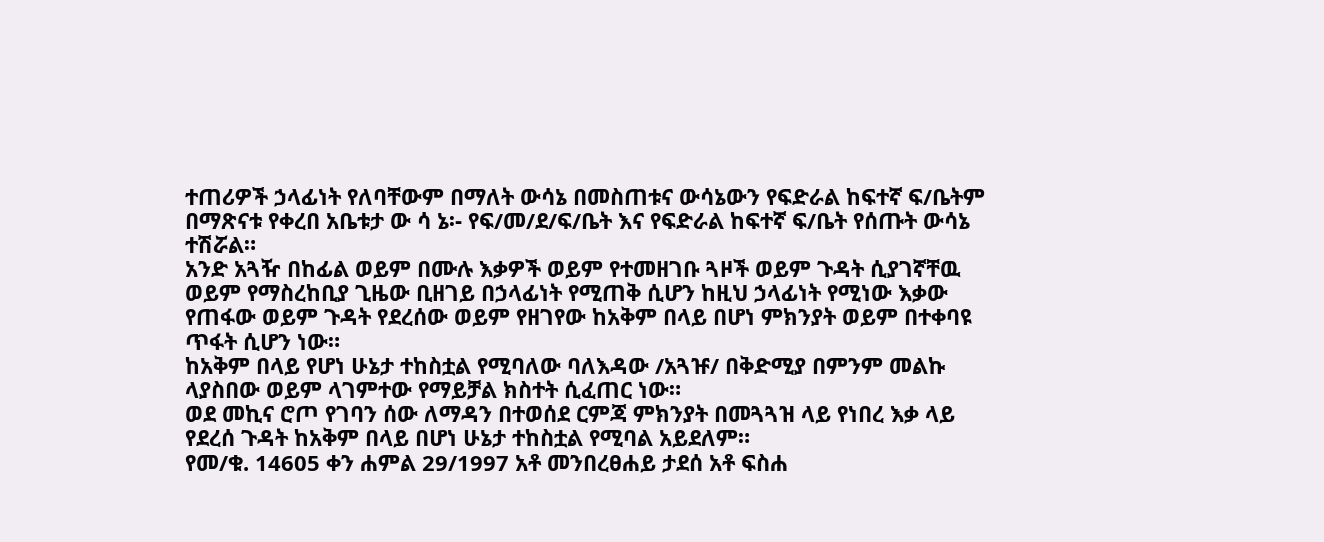ተጠሪዎች ኃላፊነት የለባቸውም በማለት ውሳኔ በመስጠቱና ውሳኔውን የፍድራል ከፍተኛ ፍ/ቤትም በማጽናቱ የቀረበ አቤቱታ ው ሳ ኔ፡- የፍ/መ/ደ/ፍ/ቤት እና የፍድራል ከፍተኛ ፍ/ቤት የሰጡት ውሳኔ ተሽሯል።
አንድ አጓዥ በከፊል ወይም በሙሉ እቃዎች ወይም የተመዘገቡ ጓዞች ወይም ጉዳት ሲያገኛቸዉ ወይም የማስረከቢያ ጊዜው ቢዘገይ በኃላፊነት የሚጠቅ ሲሆን ከዚህ ኃላፊነት የሚነው እቃው የጠፋው ወይም ጉዳት የደረሰው ወይም የዘገየው ከአቅም በላይ በሆነ ምክንያት ወይም በተቀባዩ ጥፋት ሲሆን ነው።
ከአቅም በላይ የሆነ ሁኔታ ተከስቷል የሚባለው ባለእዳው /አጓዡ/ በቅድሚያ በምንም መልኩ ላያስበው ወይም ላገምተው የማይቻል ክስተት ሲፈጠር ነው።
ወደ መኪና ሮጦ የገባን ሰው ለማዳን በተወሰደ ርምጃ ምክንያት በመጓጓዝ ላይ የነበረ እቃ ላይ የደረሰ ጉዳት ከአቅም በላይ በሆነ ሁኔታ ተከስቷል የሚባል አይደለም።
የመ/ቁ. 14605 ቀን ሐምል 29/1997 አቶ መንበረፀሐይ ታደሰ አቶ ፍስሐ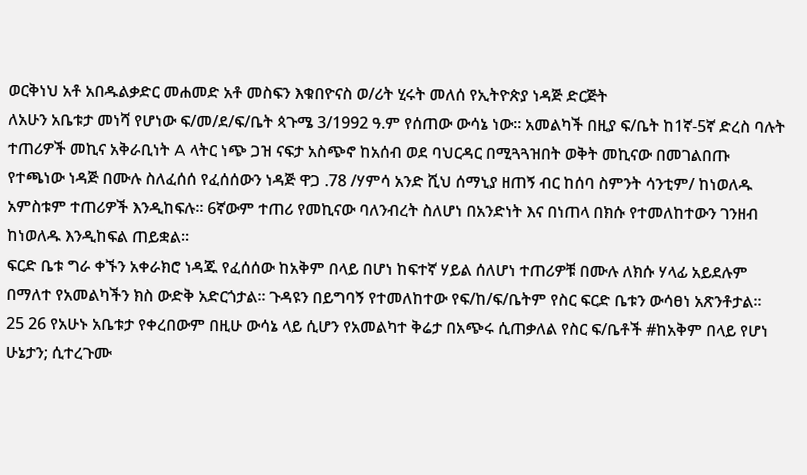ወርቅነህ አቶ አበዱልቃድር መሐመድ አቶ መስፍን እቁበዮናስ ወ/ሪት ሂሩት መለሰ የኢትዮጵያ ነዳጅ ድርጅት
ለአሁን አቤቱታ መነሻ የሆነው ፍ/መ/ደ/ፍ/ቤት ጳጉሜ 3/1992 ዓ.ም የሰጠው ውሳኔ ነው። አመልካች በዚያ ፍ/ቤት ከ1ኛ-5ኛ ድረስ ባሉት ተጠሪዎች መኪና አቅራቢነት A ላትር ነጭ ጋዝ ናፍታ አስጭኖ ከአሰብ ወደ ባህርዳር በሚጓጓዝበት ወቅት መኪናው በመገልበጡ የተጫነው ነዳጅ በሙሉ ስለፈሰሰ የፈሰሰውን ነዳጅ ዋጋ .78 /ሃምሳ አንድ ሺህ ሰማኒያ ዘጠኝ ብር ከሰባ ስምንት ሳንቲም/ ከነወለዱ አምስቱም ተጠሪዎች እንዲከፍሉ። 6ኛውም ተጠሪ የመኪናው ባለንብረት ስለሆነ በአንድነት እና በነጠላ በክሱ የተመለከተውን ገንዘብ ከነወለዱ እንዲከፍል ጠይቋል።
ፍርድ ቤቱ ግራ ቀኙን አቀራክሮ ነዳጁ የፈሰሰው ከአቅም በላይ በሆነ ከፍተኛ ሃይል ሰለሆነ ተጠሪዎቹ በሙሉ ለክሱ ሃላፊ አይደሉም በማለተ የአመልካችን ክስ ውድቅ አድርጎታል። ጉዳዩን በይግባኝ የተመለከተው የፍ/ከ/ፍ/ቤትም የስር ፍርድ ቤቱን ውሳፀነ አጽንቶታል።
25 26 የአሁኑ አቤቱታ የቀረበውም በዚሁ ውሳኔ ላይ ሲሆን የአመልካተ ቅሬታ በአጭሩ ሲጠቃለል የስር ፍ/ቤቶች #ከአቅም በላይ የሆነ ሁኔታን; ሲተረጉሙ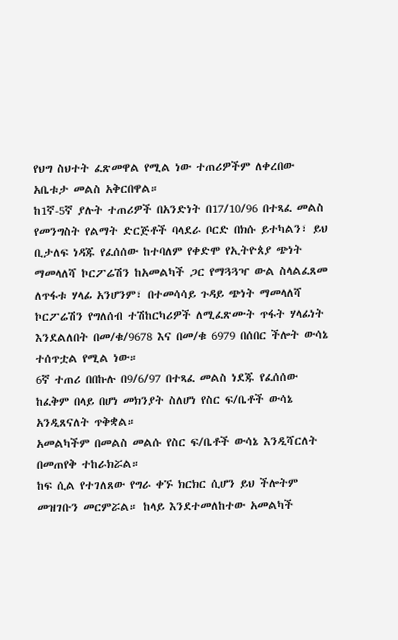የህግ ስህተት ፈጽመዋል የሚል ነው ተጠሪዎችም ለቀረበው አቤቱታ መልስ አቅርበዋል።
ከ1ኛ-5ኛ ያሉት ተጠሪዎች በአንድነት በ17/10/96 በተጻፈ መልስ የመንግስት የልማት ድርጅቶች ባላደራ ቦርድ በክሱ ይተካልን፣ ይህ ቢታለፍ ነዳጁ የፈሰሰው ከተባለም የቀድሞ የኢትዮጰያ ጭነት ማመላለሻ ኮርፖሬሽን ከአመልካች ጋር የማጓጓዣ ውል ስላልፈጸመ ለጥፋቱ ሃላፊ አንሆንም፣ በተመሳሳይ ጉዳይ ጭነት ማመላለሻ ኮርፖሬሽን የግለሰብ ተሽከርካሪዎች ለሚፈጽሙት ጥፋት ሃላፊነት እንደልለበት በመ/ቁ/9678 እና በመ/ቁ 6979 በሰበር ችሎት ውሳኔ ተሰጥቷል የሚል ነው።
6ኛ ተጠሪ በበኩሉ በ9/6/97 በተጻፈ መልስ ነደጁ የፈሰሰው ከፈቅም በላይ በሆነ መክንያት ስለሆነ የስር ፍ/ቤቶች ውሳኔ አንዲጸናለት ጥቅቋል።
አመልካችም በመልስ መልሱ የስር ፍ/ቤቶች ውሳኔ እንዲሻርለት በመጠየቅ ተከራክሯል።
ከፍ ሲል የተገለጸው የግራ ቀኙ ክርክር ሲሆን ይህ ችሎትም መዝገቡን መርምሯል። ከላይ እንደተመለከተው አመልካች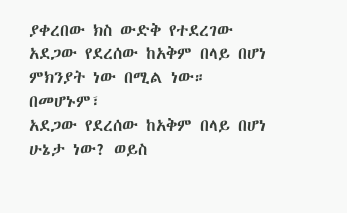ያቀረበው ክስ ውድቅ የተደረገው አደጋው የደረሰው ከአቅም በላይ በሆነ ምክንያት ነው በሚል ነው። በመሆኑም፣
አደጋው የደረሰው ከአቅም በላይ በሆነ ሁኔታ ነው? ወይስ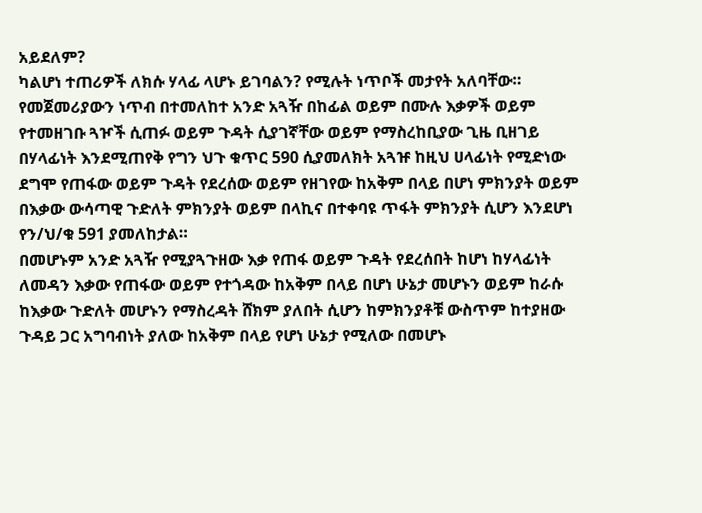አይደለም?
ካልሆነ ተጠሪዎች ለክሱ ሃላፊ ላሆኑ ይገባልን? የሚሉት ነጥቦች መታየት አለባቸው።
የመጀመሪያውን ነጥብ በተመለከተ አንድ አጓዥ በከፊል ወይም በሙሉ እቃዎች ወይም የተመዘገቡ ጓዦች ሲጠፉ ወይም ጉዳት ሲያገኛቸው ወይም የማስረከቢያው ጊዜ ቢዘገይ በሃላፊነት እንደሚጠየቅ የግን ህጉ ቁጥር 590 ሲያመለክት አጓዡ ከዚህ ሀላፊነት የሚድነው ደግሞ የጠፋው ወይም ጉዳት የደረሰው ወይም የዘገየው ከአቅም በላይ በሆነ ምክንያት ወይም በእቃው ውሳጣዊ ጉድለት ምክንያት ወይም በላኪና በተቀባዩ ጥፋት ምክንያት ሲሆን እንደሆነ የን/ህ/ቁ 591 ያመለከታል።
በመሆኑም አንድ አጓዥ የሚያጓጉዘው እቃ የጠፋ ወይም ጉዳት የደረሰበት ከሆነ ከሃላፊነት ለመዳን እቃው የጠፋው ወይም የተጎዳው ከአቅም በላይ በሆነ ሁኔታ መሆኑን ወይም ከራሱ ከእቃው ጉድለት መሆኑን የማስረዳት ሸክም ያለበት ሲሆን ከምክንያቶቹ ውስጥም ከተያዘው ጉዳይ ጋር አግባብነት ያለው ከአቅም በላይ የሆነ ሁኔታ የሚለው በመሆኑ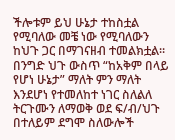ችሎቱም ይህ ሁኔታ ተከስቷል የሚባለው መቼ ነው የሚባለውን ከህጉ ጋር በማገናዘብ ተመልክቷል።
በንግድ ህጉ ውስጥ “ከአቅም በላይ የሆነ ሁኔታ” ማለት ምን ማለት እንደሆነ የተመለከተ ነገር ስለልለ ትርጉሙን ለማወቅ ወደ ፍ/ብ/ህጉ በተለይም ደግሞ ስለውሎች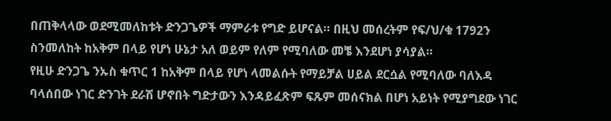በጠቅላላው ወደሚመለከቱት ድንጋጌዎች ማምራቱ የግድ ይሆናል። በዚህ መሰረትም የፍ/ህ/ቁ 1792ን ስንመለከት ከአቅም በላይ የሆነ ሁኔታ አለ ወይም የለም የሚባለው መቼ እንደሆነ ያሳያል።
የዚሁ ድንጋጌ ንኡስ ቁጥር 1 ከአቅም በላይ የሆነ ላመልሱት የማይቻል ሀይል ደርሷል የሚባለው ባለእዳ ባላሰበው ነገር ድንገት ደራሽ ሆኖበት ግድታውን እንዳይፈጽም ፍጹም መሰናክል በሆነ አይነት የሚያግደው ነገር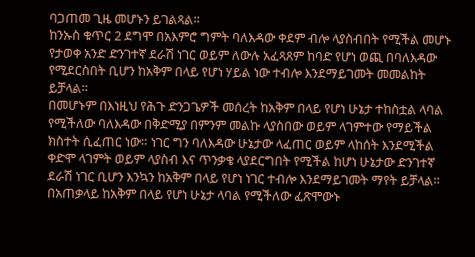ባጋጠመ ጊዜ መሆኑን ይገልጻል።
ከንኡስ ቁጥር 2 ደግሞ በአእምሮ ግምት ባለእዳው ቀደም ብሎ ላያስብበት የሚችል መሆኑ የታወቀ አንድ ድንገተኛ ደራሽ ነገር ወይም ለውሉ አፈጻጸም ከባድ የሆነ ወጪ በባለእዳው የሚደርስበት ቢሆን ከአቅም በላይ የሆነ ሃይል ነው ተብሎ እንደማይገመት መመልከት ይቻላል።
በመሆኑም በእነዚህ የሕጉ ድንጋጌዎች መሰረት ከአቅም በላይ የሆነ ሁኔታ ተከስቷል ላባል የሚችለው ባለእዳው በቅድሚያ በምንም መልኩ ላያስበው ወይም ላገምተው የማይችል ክስተት ሲፈጠር ነው። ነገር ግን ባለእዳው ሁኔታው ላፈጠር ወይም ላከሰት እንደሚችል ቀድሞ ላገምት ወይም ላያስብ እና ጥንቃቄ ላያደርግበት የሚችል ከሆነ ሁኔታው ድንገተኛ ደራሽ ነገር ቢሆን እንኳን ከአቅም በላይ የሆነ ነገር ተብሎ እንደማይገመት ማየት ይቻላል።
በአጠቃላይ ከአቅም በላይ የሆነ ሁኔታ ላባል የሚችለው ፈጽሞውኑ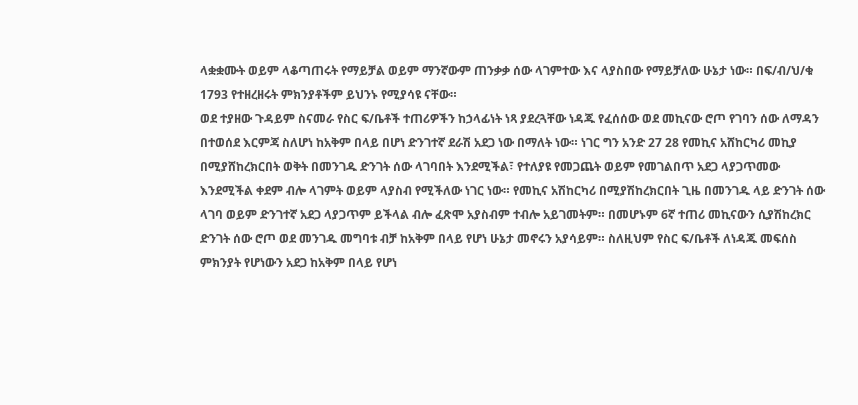ላቋቋሙት ወይም ላቆጣጠሩት የማይቻል ወይም ማንኛውም ጠንቃቃ ሰው ላገምተው እና ላያስበው የማይቻለው ሁኔታ ነው። በፍ/ብ/ህ/ቁ 1793 የተዘረዘሩት ምክንያቶችም ይህንኑ የሚያሳዩ ናቸው።
ወደ ተያዘው ጉዳይም ስናመራ የስር ፍ/ቤቶች ተጠሪዎችን ከኃላፊነት ነጻ ያደረጓቸው ነዳጁ የፈሰሰው ወደ መኪናው ሮጦ የገባን ሰው ለማዳን በተወሰደ እርምጃ ስለሆነ ከአቅም በላይ በሆነ ድንገተኛ ደራሽ አደጋ ነው በማለት ነው። ነገር ግን አንድ 27 28 የመኪና አሸከርካሪ መኪያ በሚያሸከረክርበት ወቅት በመንገዱ ድንገት ሰው ላገባበት እንደሚችል፣ የተለያዩ የመጋጨት ወይም የመገልበጥ አደጋ ላያጋጥመው እንደሚችል ቀደም ብሎ ላገምት ወይም ላያስብ የሚችለው ነገር ነው። የመኪና አሽከርካሪ በሚያሽከረክርበት ጊዜ በመንገዱ ላይ ድንገት ሰው ላገባ ወይም ድንገተኛ አደጋ ላያጋጥም ይችላል ብሎ ፈጽሞ አያስብም ተብሎ አይገመትም። በመሆኑም 6ኛ ተጠሪ መኪናውን ሲያሽከረክር ድንገት ሰው ሮጦ ወደ መንገዱ መግባቱ ብቻ ከአቅም በላይ የሆነ ሁኔታ መኖሩን አያሳይም። ስለዚህም የስር ፍ/ቤቶች ለነዳጁ መፍሰስ ምክንያት የሆነውን አደጋ ከአቅም በላይ የሆነ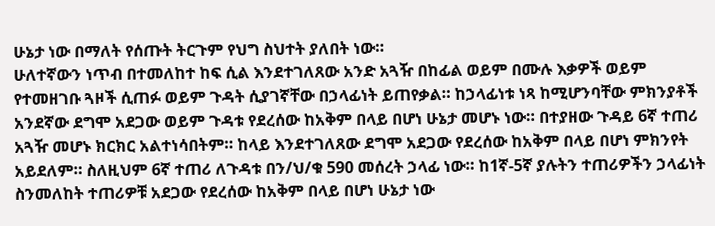ሁኔታ ነው በማለት የሰጡት ትርጉም የህግ ስህተት ያለበት ነው።
ሁለተኛውን ነጥብ በተመለከተ ከፍ ሲል እንደተገለጸው አንድ አጓዥ በከፊል ወይም በሙሉ እቃዎች ወይም የተመዘገቡ ጓዞች ሲጠፉ ወይም ጉዳት ሲያገኛቸው በኃላፊነት ይጠየቃል። ከኃላፊነቱ ነጻ ከሚሆንባቸው ምክንያቶች አንደኛው ደግሞ አደጋው ወይም ጉዳቱ የደረሰው ከአቅም በላይ በሆነ ሁኔታ መሆኑ ነው። በተያዘው ጉዳይ 6ኛ ተጠሪ አጓዥ መሆኑ ክርክር አልተነሳበትም። ከላይ እንደተገለጸው ደግሞ አደጋው የደረሰው ከአቅም በላይ በሆነ ምክንየት አይደለም። ስለዚህም 6ኛ ተጠሪ ለጉዳቱ በን/ህ/ቁ 590 መሰረት ኃላፊ ነው። ከ1ኛ-5ኛ ያሉትን ተጠሪዎችን ኃላፊነት ስንመለከት ተጠሪዎቹ አደጋው የደረሰው ከአቅም በላይ በሆነ ሁኔታ ነው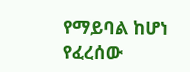የማይባል ከሆነ የፈረሰው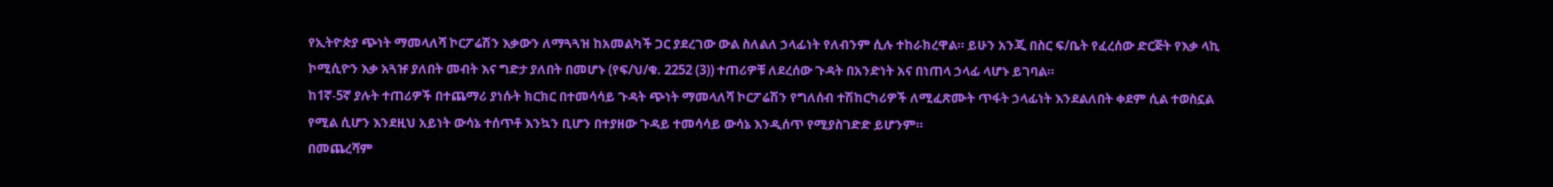የኢትዮጵያ ጭነት ማመላለሻ ኮርፖሬሽን እቃውን ለማጓጓዝ ከአመልካች ጋር ያደረገው ውል ስለልለ ኃላፊነት የለብንም ሲሉ ተከራክረዋል። ይሁን አንጂ በስር ፍ/ቤት የፈረሰው ድርጅት የእቃ ላኪ ኮሚሲዮን እቃ አጓዡ ያለበት መብት እና ግድታ ያለበት በመሆኑ (የፍ/ህ/ቁ. 2252 (3)) ተጠሪዎቹ ለደረሰው ጉዳት በአንድነት አና በነጠላ ኃላፊ ላሆኑ ይገባል።
ከ1ኛ-5ኛ ያሉት ተጠሪዎች በተጨማሪ ያነሱት ክርክር በተመሳሳይ ጉዳት ጭነት ማመላለሻ ኮርፖሬሽን የግለሰብ ተሽከርካሪዎች ለሚፈጽሙት ጥፋት ኃላፊነት እንደልለበት ቀደም ሲል ተወስኗል የሚል ሲሆን እንደዚህ አይነት ውሳኔ ተሰጥቶ እንኳን ቢሆን በተያዘው ጉዳይ ተመሳሳይ ውሳኔ እንዲሰጥ የሚያስገድድ ይሆንም።
በመጨረሻም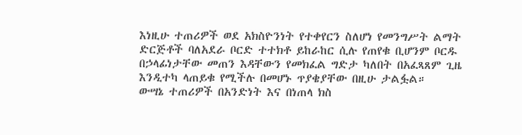እነዚሁ ተጠሪዎች ወደ አክስዮንነት የተቀየርን ስለሆነ የመንግሥት ልማት ድርጅቶች ባለአደራ ቦርድ ተተክቶ ይከራከር ሲሉ የጠየቁ ቢሆንም ቦርዱ በኃላፊነታቸው መጠን እዳቸውን የመክፈል ግድታ ካለበት በአፈጻጸም ጊዜ እንዲተካ ላጠይቁ የሚችሉ በመሆኑ ጥያቄያቸው በዚሁ ታልፏል።
ውሣኔ ተጠሪዎች በአንድነት እና በነጠላ ክስ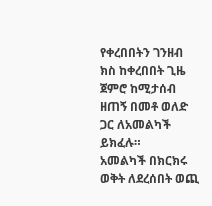የቀረበበትን ገንዘብ ክስ ከቀረበበት ጊዜ ጀምሮ ከሚታሰብ ዘጠኝ በመቶ ወለድ ጋር ለአመልካች ይክፈሉ።
አመልካች በክርክሩ ወቅት ለደረሰበት ወጪ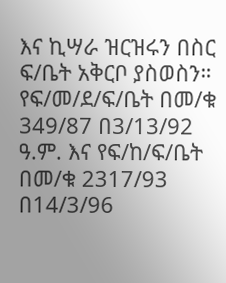እና ኪሣራ ዝርዝሩን በስር ፍ/ቤት አቅርቦ ያስወስን።
የፍ/መ/ደ/ፍ/ቤት በመ/ቁ 349/87 በ3/13/92 ዓ.ም. እና የፍ/ከ/ፍ/ቤት በመ/ቁ 2317/93 በ14/3/96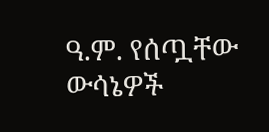ዓ.ም. የሰጧቸው ውሳኔዎች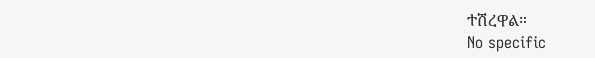ተሽረዋል።
No specific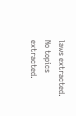laws extracted.
No topics extracted.